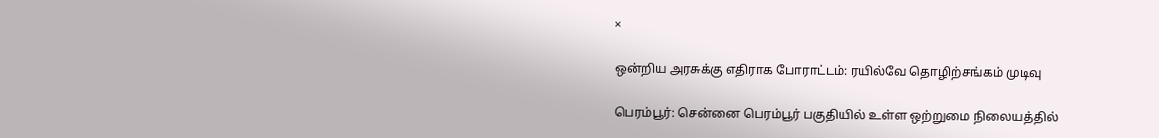×

ஒன்றிய அரசுக்கு எதிராக போராட்டம்: ரயில்வே தொழிற்சங்கம் முடிவு

பெரம்பூர்: சென்னை பெரம்பூர் பகுதியில் உள்ள ஒற்றுமை நிலையத்தில்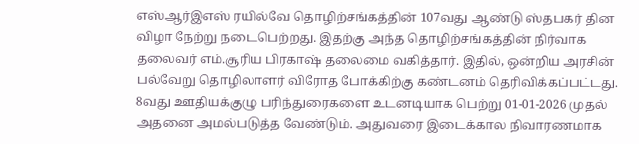எஸ்ஆர்இஎஸ் ரயில்வே தொழிற்சங்கத்தின் 107வது ஆண்டு ஸ்தபகர் தின விழா நேற்று நடைபெற்றது. இதற்கு அந்த தொழிற்சங்கத்தின் நிர்வாக தலைவர் எம்.சூரிய பிரகாஷ் தலைமை வகித்தார். இதில், ஒன்றிய அரசின் பல்வேறு தொழிலாளர் விரோத போக்கிற்கு கண்டனம் தெரிவிக்கப்பட்டது. 8வது ஊதியக்குழு பரிந்துரைகளை உடனடியாக பெற்று 01-01-2026 முதல் அதனை அமல்படுத்த வேண்டும். அதுவரை இடைக்கால நிவாரணமாக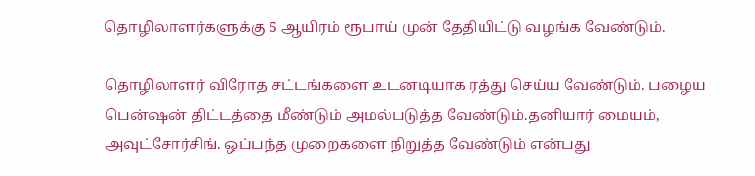தொழிலாளர்களுக்கு 5 ஆயிரம் ரூபாய் முன் தேதியிட்டு வழங்க வேண்டும்.

தொழிலாளர் விரோத சட்டங்களை உடனடியாக ரத்து செய்ய வேண்டும். பழைய பென்ஷன் திட்டத்தை மீண்டும் அமல்படுத்த வேண்டும்.தனியார் மையம், அவுட்சோர்சிங். ஒப்பந்த முறைகளை நிறுத்த வேண்டும் என்பது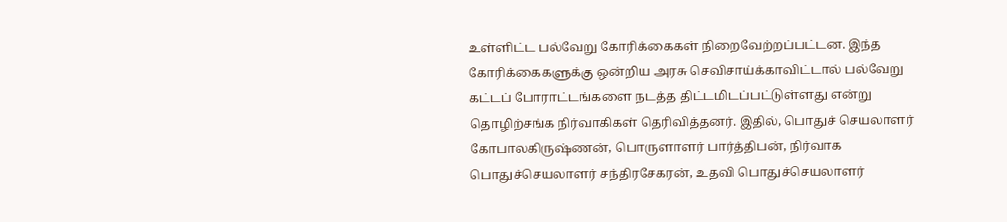உள்ளிட்ட பல்வேறு கோரிக்கைகள் நிறைவேற்றப்பட்டன. இந்த கோரிக்கைகளுக்கு ஒன்றிய அரசு செவிசாய்க்காவிட்டால் பல்வேறு கட்டப் போராட்டங்களை நடத்த திட்டமிடப்பட்டுள்ளது என்று தொழிற்சங்க நிர்வாகிகள் தெரிவித்தனர். இதில், பொதுச் செயலாளர் கோபாலகிருஷ்ணன், பொருளாளர் பார்த்திபன், நிர்வாக பொதுச்செயலாளர் சந்திரசேகரன், உதவி பொதுச்செயலாளர்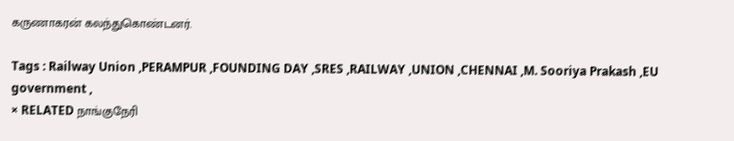கருணாகரன் கலந்துகொண்டனர்.

Tags : Railway Union ,PERAMPUR ,FOUNDING DAY ,SRES ,RAILWAY ,UNION ,CHENNAI ,M. Sooriya Prakash ,EU government ,
× RELATED நாங்குநேரி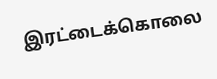இரட்டைக்கொலை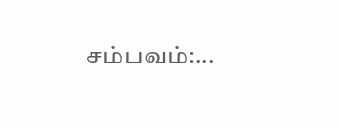சம்பவம்:...